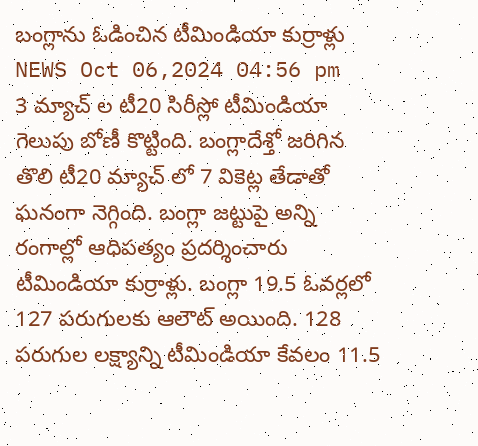బంగ్లాను ఓడించిన టీమిండియా కుర్రాళ్లు
NEWS Oct 06,2024 04:56 pm
3 మ్యాచ్ ల టీ20 సిరీస్లో టీమిండియా గెలుపు బోణీ కొట్టింది. బంగ్లాదేశ్తో జరిగిన తొలి టీ20 మ్యాచ్ లో 7 వికెట్ల తేడాతో ఘనంగా నెగ్గింది. బంగ్లా జట్టుపై అన్ని రంగాల్లో ఆధిపత్యం ప్రదర్శించారు టీమిండియా కుర్రాళ్లు. బంగ్లా 19.5 ఓవర్లలో 127 పరుగులకు ఆలౌట్ అయింది. 128 పరుగుల లక్ష్యాన్ని టీమిండియా కేవలం 11.5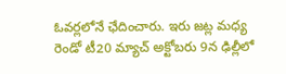ఓవర్లలోనే ఛేదించారు. ఇరు జట్ల మధ్య రెండో టీ20 మ్యాచ్ అక్టోబరు 9న ఢిల్లీలో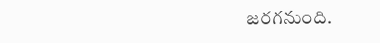జరగనుంది.